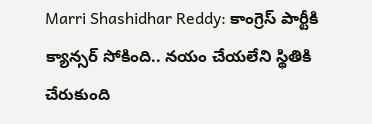Marri Shashidhar Reddy: కాంగ్రెస్ పార్టీకి క్యాన్సర్ సోకింది.. నయం చేయలేని స్థితికి చేరుకుంది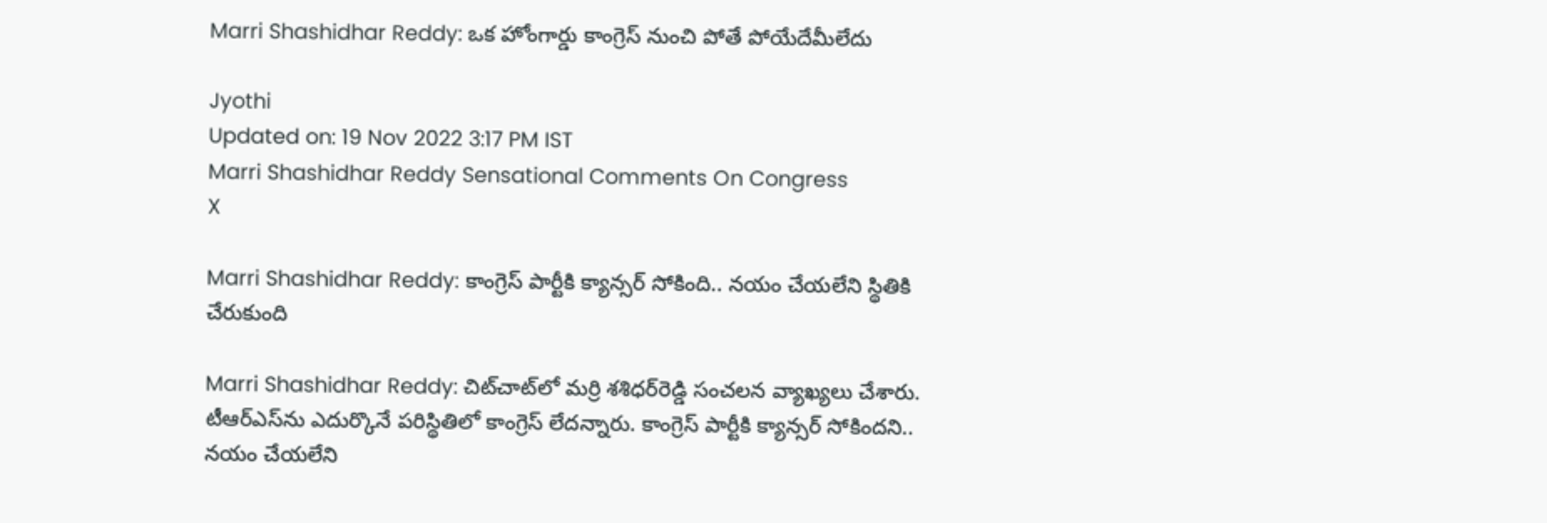Marri Shashidhar Reddy: ఒక హోంగార్డు కాంగ్రెస్ నుంచి పోతే పోయేదేమీలేదు

Jyothi
Updated on: 19 Nov 2022 3:17 PM IST
Marri Shashidhar Reddy Sensational Comments On Congress
X

Marri Shashidhar Reddy: కాంగ్రెస్ పార్టీకి క్యాన్సర్ సోకింది.. నయం చేయలేని స్థితికి చేరుకుంది

Marri Shashidhar Reddy: చిట్‌చాట్‌లో మర్రి శశిధర్‌రెడ్డి సంచలన వ్యాఖ్యలు చేశారు. టీఆర్ఎస్‌ను ఎదుర్కొనే పరిస్థితిలో కాంగ్రెస్‌ లేదన్నారు. కాంగ్రెస్ పార్టీకి క్యాన్సర్ సోకిందని.. నయం చేయలేని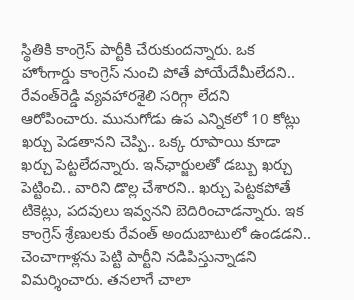స్థితికి కాంగ్రెస్ పార్టీకి చేరుకుందన్నారు. ఒక హోంగార్డు కాంగ్రెస్ నుంచి పోతే పోయేదేమీలేదని.. రేవంత్‌రెడ్డి వ్యవహారశైలి సరిగ్గా లేదని ఆరోపించారు. మునుగోడు ఉప ఎన్నికలో 10 కోట్లు ఖర్చు పెడతానని చెప్పి.. ఒక్క రూపాయి కూడా ఖర్చు పెట్టలేదన్నారు. ఇన్‌ఛార్జులతో డబ్బు ఖర్చు పెట్టించి.. వారిని డొల్ల చేశారని.. ఖర్చు పెట్టకపోతే టికెట్లు, పదవులు ఇవ్వనని బెదిరించాడన్నారు. ఇక కాంగ్రెస్ శ్రేణులకు రేవంత్ అందుబాటులో ఉండడని.. చెంచాగాళ్లను పెట్టి పార్టీని నడిపిస్తున్నాడని విమర్శించారు. తనలాగే చాలా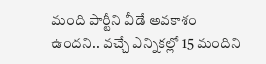మంది పార్టీని వీడే అవకాశం ఉందని.. వచ్చే ఎన్నికల్లో 15 మందిని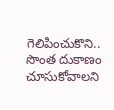గెలిపించుకొని.. సొంత దుకాణం చూసుకోవాలని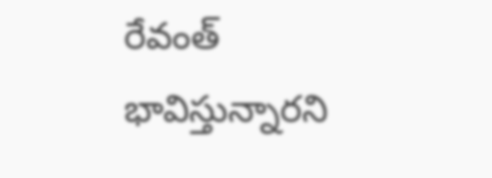రేవంత్ భావిస్తున్నారని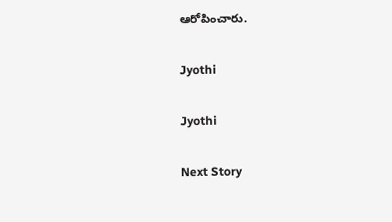ఆరోపించారు.

Jyothi

Jyothi

Next Story